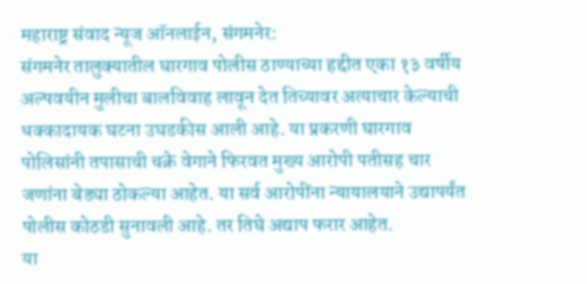महाराष्ट्र संवाद न्यूज ऑनलाईन, संगमनेर:
संगमनेर तालुक्यातील घारगाव पोलीस ठाण्याच्या हद्दीत एका १३ वर्षीय अल्पवयीन मुलीचा बालविवाह लावून देत तिच्यावर अत्याचार केल्याची धक्कादायक घटना उघडकीस आली आहे. या प्रकरणी घारगाव पोलिसांनी तपासाची चक्रे वेगाने फिरवत मुख्य आरोपी पतीसह चार जणांना बेड्या ठोकल्या आहेत. या सर्व आरोपींना न्यायालयाने उद्यापर्यंत पोलीस कोठडी सुनावली आहे. तर तिघे अद्याप फरार आहेत.
या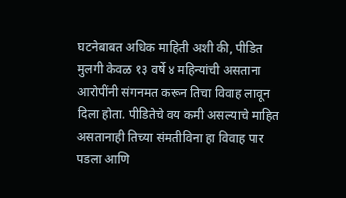घटनेबाबत अधिक माहिती अशी की, पीडित मुलगी केवळ १३ वर्षे ४ महिन्यांची असताना आरोपींनी संगनमत करून तिचा विवाह लावून दिला होता. पीडितेचे वय कमी असल्याचे माहित असतानाही तिच्या संमतीविना हा विवाह पार पडला आणि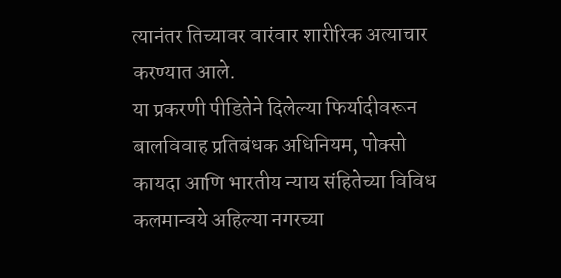त्यानंतर तिच्यावर वारंवार शारीरिक अत्याचार करण्यात आले.
या प्रकरणी पीडितेने दिलेल्या फिर्यादीवरून बालविवाह प्रतिबंधक अधिनियम, पोक्सो कायदा आणि भारतीय न्याय संहितेच्या विविध कलमान्वये अहिल्या नगरच्या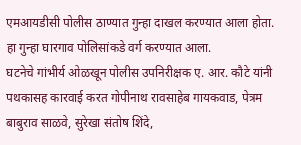एमआयडीसी पोलीस ठाण्यात गुन्हा दाखल करण्यात आला होता. हा गुन्हा घारगाव पोलिसांकडे वर्ग करण्यात आला.
घटनेचे गांभीर्य ओळखून पोलीस उपनिरीक्षक ए. आर. कौटे यांनी पथकासह कारवाई करत गोपीनाथ रावसाहेब गायकवाड, पेत्रम बाबुराव साळवे, सुरेखा संतोष शिंदे,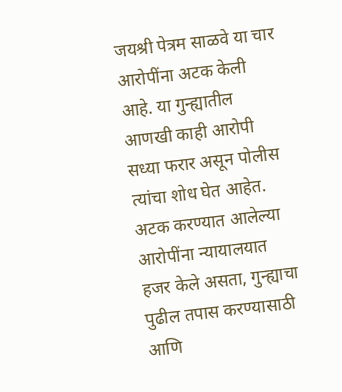जयश्री पेत्रम साळवे या चार आरोपींना अटक केली आहे. या गुन्ह्यातील आणखी काही आरोपी सध्या फरार असून पोलीस त्यांचा शोध घेत आहेत.
अटक करण्यात आलेल्या आरोपींना न्यायालयात हजर केले असता, गुन्ह्याचा पुढील तपास करण्यासाठी आणि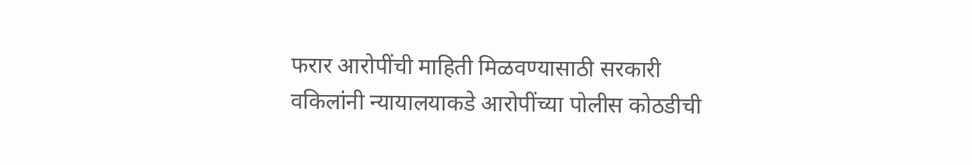फरार आरोपींची माहिती मिळवण्यासाठी सरकारी वकिलांनी न्यायालयाकडे आरोपींच्या पोलीस कोठडीची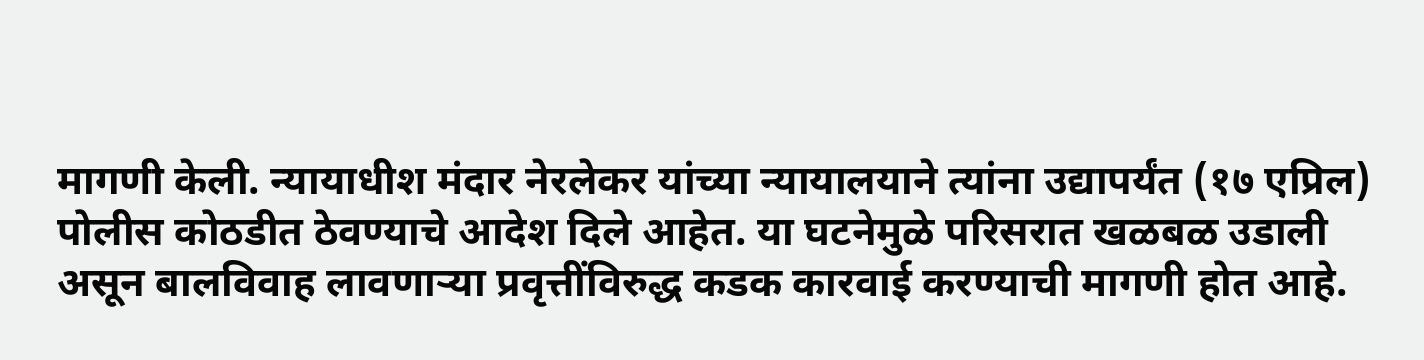मागणी केली. न्यायाधीश मंदार नेरलेकर यांच्या न्यायालयाने त्यांना उद्यापर्यंत (१७ एप्रिल) पोलीस कोठडीत ठेवण्याचे आदेश दिले आहेत. या घटनेमुळे परिसरात खळबळ उडाली असून बालविवाह लावणाऱ्या प्रवृत्तींविरुद्ध कडक कारवाई करण्याची मागणी होत आहे.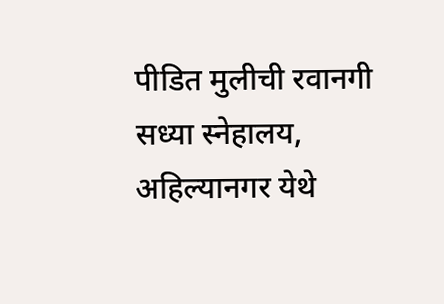पीडित मुलीची रवानगी सध्या स्नेहालय, अहिल्यानगर येथे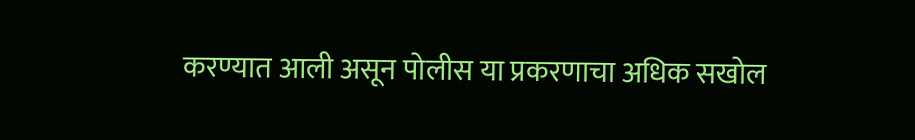करण्यात आली असून पोलीस या प्रकरणाचा अधिक सखोल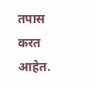तपास करत आहेत.